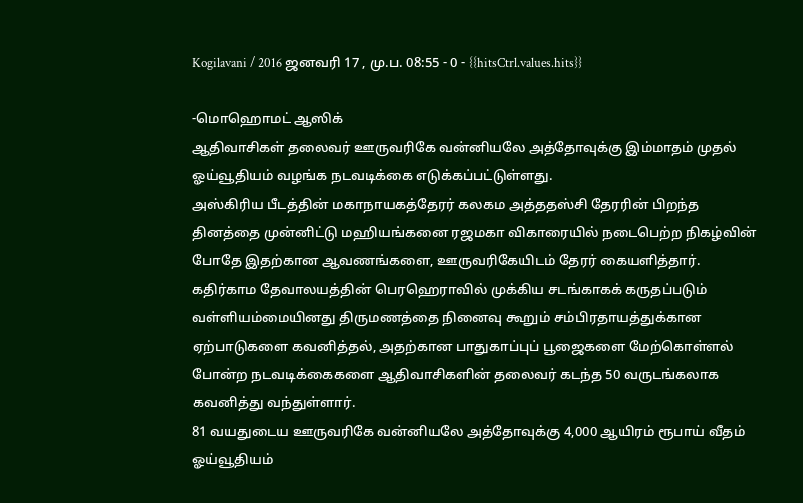Kogilavani / 2016 ஜனவரி 17 , மு.ப. 08:55 - 0 - {{hitsCtrl.values.hits}}

-மொஹொமட் ஆஸிக்
ஆதிவாசிகள் தலைவர் ஊருவரிகே வன்னியலே அத்தோவுக்கு இம்மாதம் முதல் ஓய்வூதியம் வழங்க நடவடிக்கை எடுக்கப்பட்டுள்ளது.
அஸ்கிரிய பீடத்தின் மகாநாயகத்தேரர் கலகம அத்ததஸ்சி தேரரின் பிறந்த தினத்தை முன்னிட்டு மஹியங்கனை ரஜமகா விகாரையில் நடைபெற்ற நிகழ்வின் போதே இதற்கான ஆவணங்களை, ஊருவரிகேயிடம் தேரர் கையளித்தார்.
கதிர்காம தேவாலயத்தின் பெரஹெராவில் முக்கிய சடங்காகக் கருதப்படும் வள்ளியம்மையினது திருமணத்தை நினைவு கூறும் சம்பிரதாயத்துக்கான ஏற்பாடுகளை கவனித்தல், அதற்கான பாதுகாப்புப் பூஜைகளை மேற்கொள்ளல் போன்ற நடவடிக்கைகளை ஆதிவாசிகளின் தலைவர் கடந்த 50 வருடங்கலாக கவனித்து வந்துள்ளார்.
81 வயதுடைய ஊருவரிகே வன்னியலே அத்தோவுக்கு 4,000 ஆயிரம் ரூபாய் வீதம் ஓய்வூதியம்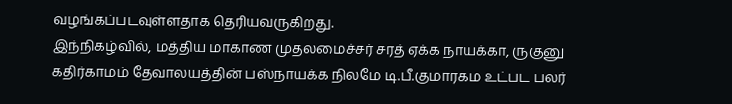வழங்கப்படவுள்ளதாக தெரியவருகிறது.
இந்நிகழ்வில், மத்திய மாகாண முதலமைச்சர் சரத் ஏக்க நாயக்கா, ருகுனு கதிர்காமம் தேவாலயத்தின் பஸ்நாயக்க நிலமே டி.பீ.குமாரகம உட்பட பலர்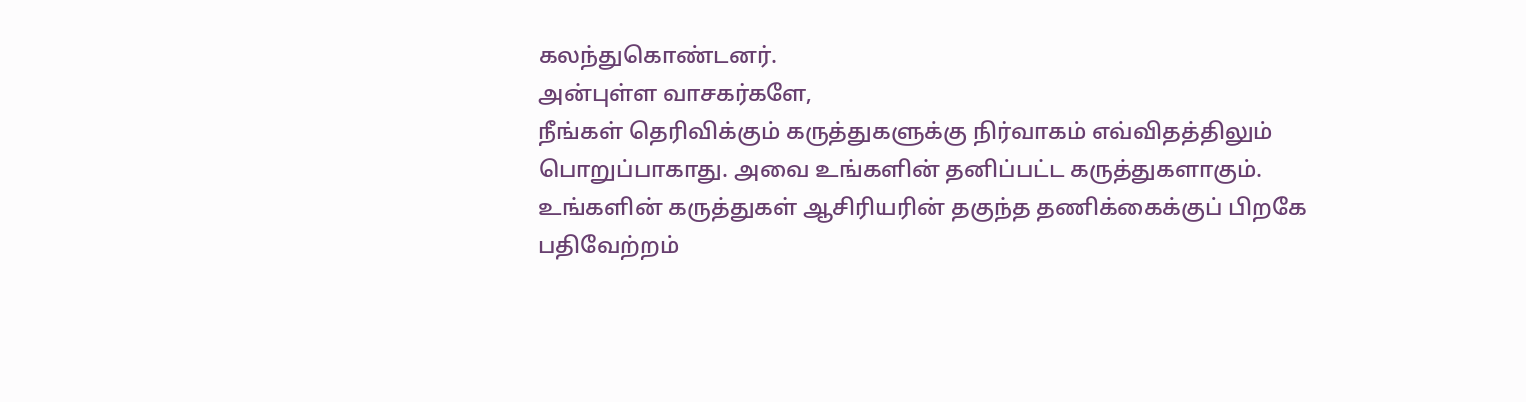கலந்துகொண்டனர்.
அன்புள்ள வாசகர்களே,
நீங்கள் தெரிவிக்கும் கருத்துகளுக்கு நிர்வாகம் எவ்விதத்திலும் பொறுப்பாகாது. அவை உங்களின் தனிப்பட்ட கருத்துகளாகும். உங்களின் கருத்துகள் ஆசிரியரின் தகுந்த தணிக்கைக்குப் பிறகே பதிவேற்றம்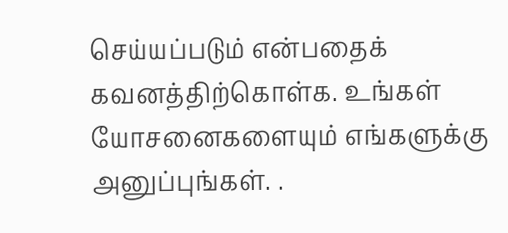செய்யப்படும் என்பதைக் கவனத்திற்கொள்க. உங்கள் யோசனைகளையும் எங்களுக்கு அனுப்புங்கள். .